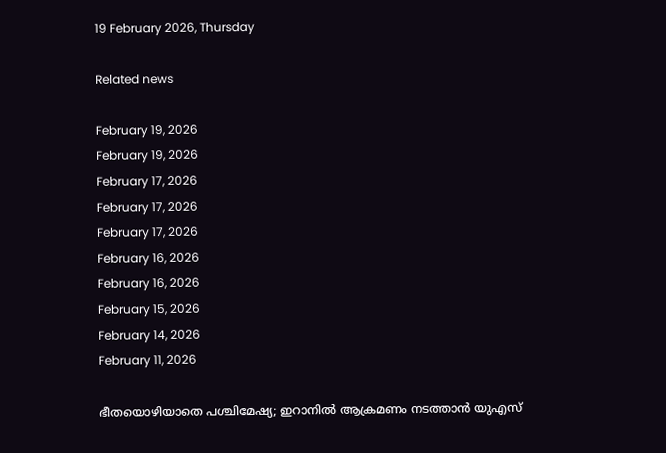19 February 2026, Thursday

Related news

February 19, 2026
February 19, 2026
February 17, 2026
February 17, 2026
February 17, 2026
February 16, 2026
February 16, 2026
February 15, 2026
February 14, 2026
February 11, 2026

ഭീതയൊഴിയാതെ പശ്ചിമേഷ്യ; ഇറാനില്‍ ആക്രമണം നടത്താന്‍ യുഎസ്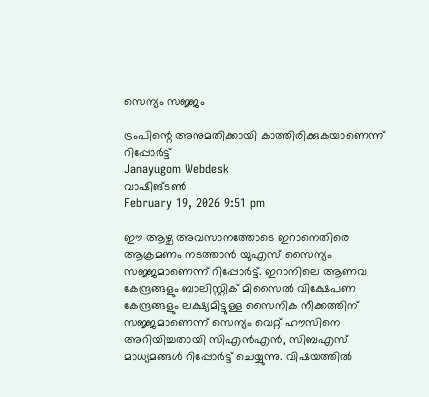സെന്യം സജ്ജം

ട്രംപിന്റെ അനുമതിക്കായി കാത്തിരിക്കുകയാണെന്ന് റിപ്പോര്‍ട്ട്
Janayugom Webdesk
വാഷിങ്ടണ്‍
February 19, 2026 9:51 pm

ഈ ആഴ്ച അവസാനത്തോടെ ഇറാനെതിരെ ആക്രമണം നടത്താൻ യുഎസ് സൈന്യം സജ്ജമാണെന്ന് റിപ്പോര്‍ട്ട്. ഇറാനിലെ ആണവ കേന്ദ്രങ്ങളും ബാലിസ്റ്റിക് മിസൈൽ വിക്ഷേപണ കേന്ദ്രങ്ങളും ലക്ഷ്യമിട്ടുള്ള സൈനിക നീക്കത്തിന് സജ്ജമാണെന്ന് സെന്യം വെറ്റ് ഹൗസിനെ അറിയിച്ചതായി സിഎന്‍എന്‍, സിബഎസ് മാധ്യമങ്ങള്‍ റിപ്പോര്‍ട്ട് ചെയ്യുന്നു. വിഷയത്തില്‍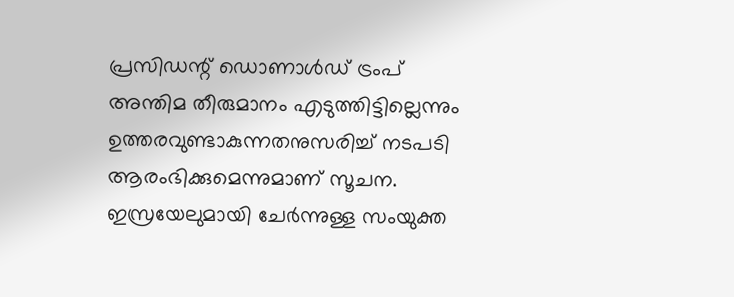പ്രസിഡന്റ് ഡൊണാള്‍ഡ് ട്രംപ് അന്തിമ തീരുമാനം എടുത്തിട്ടില്ലെന്നും ഉത്തരവുണ്ടാകുന്നതനുസരിച്ച് നടപടി ആരംഭിക്കുമെന്നുമാണ് സൂചന. ഇസ്രയേലുമായി ചേർന്നുള്ള സംയുക്ത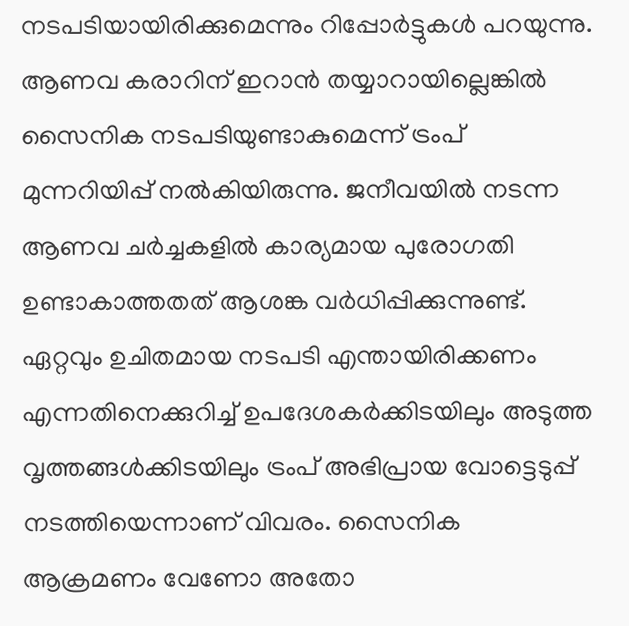നടപടിയായിരിക്കുമെന്നും റിപ്പോർട്ടുകൾ പറയുന്നു. ആണവ കരാറിന് ഇറാൻ തയ്യാറായില്ലെങ്കിൽ സൈനിക നടപടിയുണ്ടാകുമെന്ന് ട്രംപ് മുന്നറിയിപ്പ് നല്‍കിയിരുന്നു. ജനീവയിൽ നടന്ന ആണവ ചർച്ചകളിൽ കാര്യമായ പുരോഗതി ഉണ്ടാകാത്തതത് ആശങ്ക വര്‍ധിപ്പിക്കുന്നുണ്ട്.
ഏറ്റവും ഉചിതമായ നടപടി എന്തായിരിക്കണം എന്നതിനെക്കുറിച്ച് ഉപദേശകര്‍ക്കിടയിലും അടുത്ത വൃത്തങ്ങള്‍ക്കിടയിലും ട്രംപ് അഭിപ്രായ വോട്ടെടുപ്പ് നടത്തിയെന്നാണ് വിവരം. സൈനിക ആക്രമണം വേണോ അതോ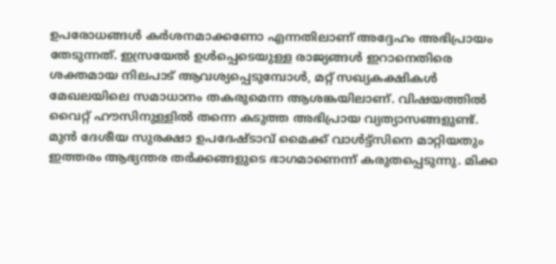ഉപരോധങ്ങൾ കർശനമാക്കണോ എന്നതിലാണ് അദ്ദേഹം അഭിപ്രായം തേടുന്നത്. ഇസ്രയേൽ ഉൾപ്പെടെയുള്ള രാജ്യങ്ങൾ ഇറാനെതിരെ ശക്തമായ നിലപാട് ആവശ്യപ്പെടുമ്പോൾ, മറ്റ് സഖ്യകക്ഷികൾ മേഖലയിലെ സമാധാനം തകരുമെന്ന ആശങ്കയിലാണ്. വിഷയത്തില്‍ വൈറ്റ് ഹൗസിനുള്ളിൽ തന്നെ കടുത്ത അഭിപ്രായ വ്യത്യാസങ്ങളുണ്ട്. മുൻ ദേശീയ സുരക്ഷാ ഉപദേഷ്ടാവ് മൈക്ക് വാൾട്ട്‌സിനെ മാറ്റിയതും ഇത്തരം ആഭ്യന്തര തർക്കങ്ങളുടെ ഭാഗമാണെന്ന് കരുതപ്പെടുന്നു. മിക്ക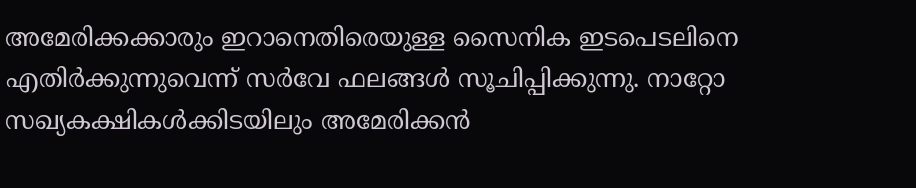അമേരിക്കക്കാരും ഇറാനെതിരെയുള്ള സൈനിക ഇടപെടലിനെ എതിർക്കുന്നുവെന്ന് സര്‍വേ ഫലങ്ങള്‍ സൂചിപ്പിക്കുന്നു. നാറ്റോ സഖ്യകക്ഷികൾക്കിടയിലും അമേരിക്കൻ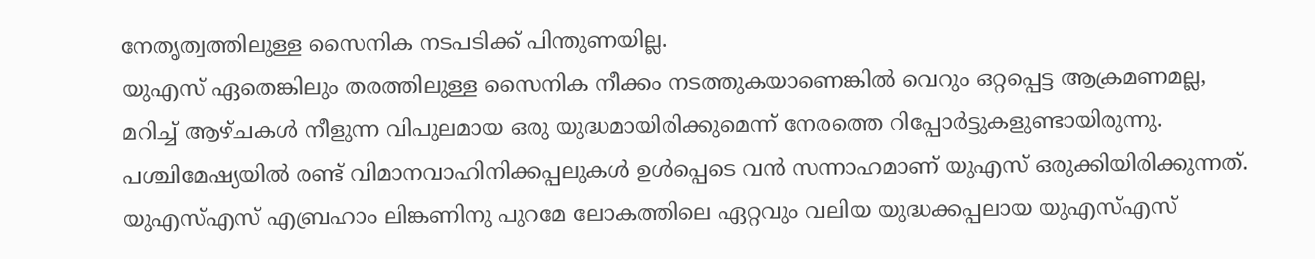നേതൃത്വത്തിലുള്ള സൈനിക നടപടിക്ക് പിന്തുണയില്ല.
യുഎസ് ഏതെങ്കിലും തരത്തിലുള്ള സൈനിക നീക്കം നടത്തുകയാണെങ്കിൽ വെറും ഒറ്റപ്പെട്ട ആക്രമണമല്ല, മറിച്ച് ആഴ്ചകൾ നീളുന്ന വിപുലമായ ഒരു യുദ്ധമായിരിക്കുമെന്ന് നേരത്തെ റിപ്പോര്‍ട്ടുകളുണ്ടായിരുന്നു. പശ്ചിമേഷ്യയില്‍ രണ്ട് വിമാനവാഹിനിക്കപ്പലുകള്‍ ഉള്‍പ്പെടെ വന്‍ സന്നാഹമാണ് യുഎസ് ഒരുക്കിയിരിക്കുന്നത്. യുഎസ്എസ് എബ്രഹാം ലിങ്കണിനു പുറമേ ലോകത്തിലെ ഏറ്റവും വലിയ യുദ്ധക്കപ്പലായ യുഎസ്എസ്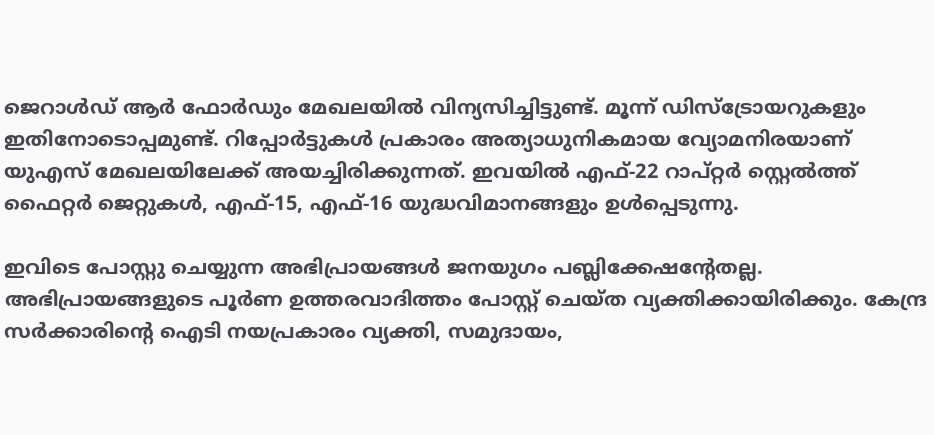ജെറാള്‍ഡ് ആര്‍ ഫോര്‍ഡും മേഖലയില്‍ വിന്യസിച്ചിട്ടുണ്ട്. മൂന്ന് ഡിസ്ട്രോയറുകളും ഇതിനോടൊപ്പമുണ്ട്. റിപ്പോർട്ടുകൾ പ്രകാരം അത്യാധുനികമായ വ്യോമനിരയാണ് യുഎസ് മേഖലയിലേക്ക് അയച്ചിരിക്കുന്നത്. ഇവയിൽ എഫ്-22 റാപ്‌റ്റർ സ്റ്റെൽത്ത് ഫൈറ്റർ ജെറ്റുകൾ, എഫ്-15, എഫ്-16 യുദ്ധവിമാനങ്ങളും ഉള്‍പ്പെടുന്നു.

ഇവിടെ പോസ്റ്റു ചെയ്യുന്ന അഭിപ്രായങ്ങള്‍ ജനയുഗം പബ്ലിക്കേഷന്റേതല്ല. അഭിപ്രായങ്ങളുടെ പൂര്‍ണ ഉത്തരവാദിത്തം പോസ്റ്റ് ചെയ്ത വ്യക്തിക്കായിരിക്കും. കേന്ദ്ര സര്‍ക്കാരിന്റെ ഐടി നയപ്രകാരം വ്യക്തി, സമുദായം,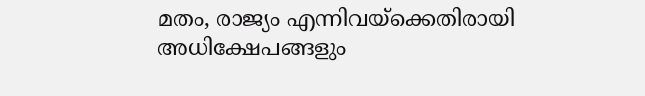മതം, രാജ്യം എന്നിവയ്‌ക്കെതിരായി അധിക്ഷേപങ്ങളും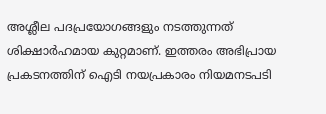അശ്ലീല പദപ്രയോഗങ്ങളും നടത്തുന്നത് ശിക്ഷാര്‍ഹമായ കുറ്റമാണ്. ഇത്തരം അഭിപ്രായ പ്രകടനത്തിന് ഐടി നയപ്രകാരം നിയമനടപടി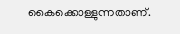കൈക്കൊള്ളുന്നതാണ്.